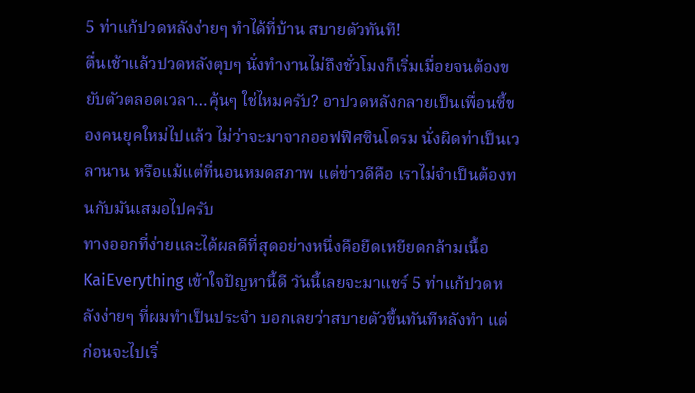5 ท่าแก้ปวดหลังง่ายๆ ทำได้ที่บ้าน สบายตัวทันที!
ตื่นเช้าแล้วปวดหลังตุบๆ นั่งทำงานไม่ถึงชั่วโมงก็เริ่มเมื่อยจนต้องขยับตัวตลอดเวลา…คุ้นๆ ใช่ไหมครับ? อาปวดหลังกลายเป็นเพื่อนซี้ของคนยุคใหม่ไปแล้ว ไม่ว่าจะมาจากออฟฟิศซินโดรม นั่งผิดท่าเป็นเวลานาน หรือแม้แต่ที่นอนหมดสภาพ แต่ข่าวดีคือ เราไม่จำเป็นต้องทนกับมันเสมอไปครับ
ทางออกที่ง่ายและได้ผลดีที่สุดอย่างหนึ่งคือยืดเหยียดกล้ามเนื้อ KaiEverything เข้าใจปัญหานี้ดี วันนี้เลยจะมาแชร์ 5 ท่าแก้ปวดหลังง่ายๆ ที่ผมทำเป็นประจำ บอกเลยว่าสบายตัวขึ้นทันทีหลังทำ แต่ก่อนจะไปเริ่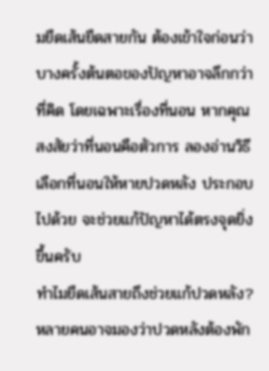มยืดเส้นยืดสายกัน ต้องเข้าใจก่อนว่าบางครั้งต้นตอของปัญหาอาจลึกกว่าที่คิด โดยเฉพาะเรื่องที่นอน หากคุณสงสัยว่าที่นอนคือตัวการ ลองอ่านวิธี เลือกที่นอนให้หายปวดหลัง ประกอบไปด้วย จะช่วยแก้ปัญหาได้ตรงจุดยิ่งขึ้นครับ
ทำไมยืดเส้นสายถึงช่วยแก้ปวดหลัง?
หลายคนอาจมองว่าปวดหลังต้องพัก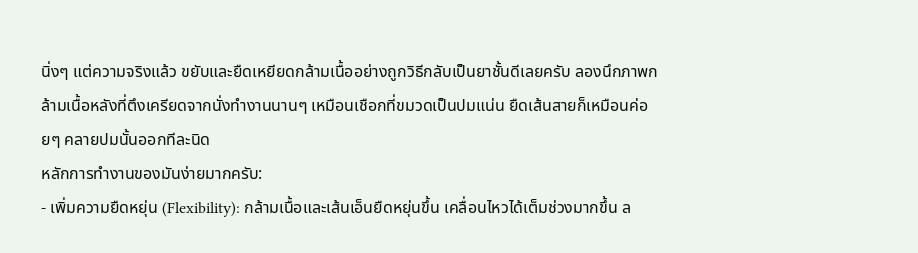นิ่งๆ แต่ความจริงแล้ว ขยับและยืดเหยียดกล้ามเนื้ออย่างถูกวิธีกลับเป็นยาชั้นดีเลยครับ ลองนึกภาพกล้ามเนื้อหลังที่ตึงเครียดจากนั่งทำงานนานๆ เหมือนเชือกที่ขมวดเป็นปมแน่น ยืดเส้นสายก็เหมือนค่อยๆ คลายปมนั้นออกทีละนิด
หลักการทำงานของมันง่ายมากครับ:
- เพิ่มความยืดหยุ่น (Flexibility): กล้ามเนื้อและเส้นเอ็นยืดหยุ่นขึ้น เคลื่อนไหวได้เต็มช่วงมากขึ้น ล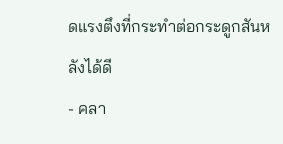ดแรงตึงที่กระทำต่อกระดูกสันหลังได้ดี
- คลา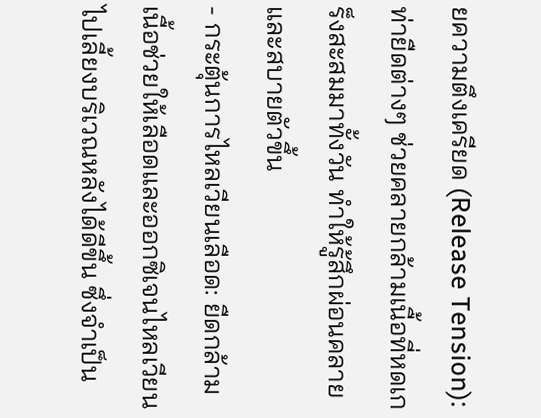ยความตึงเครียด (Release Tension): ท่ายืดต่างๆ ช่วยคลายกล้ามเนื้อที่หดเกร็งสะสมมาทั้งวัน ทำให้รู้สึกผ่อนคลายและสบายตัวขึ้น
- กระตุ้นการไหลเวียนเลือด: ยืดกล้ามเนื้อช่วยให้เลือดและออกซิเจนไหลเวียนไปเลี้ยงบริเวณหลังได้ดีขึ้น ซึ่งจำเป็น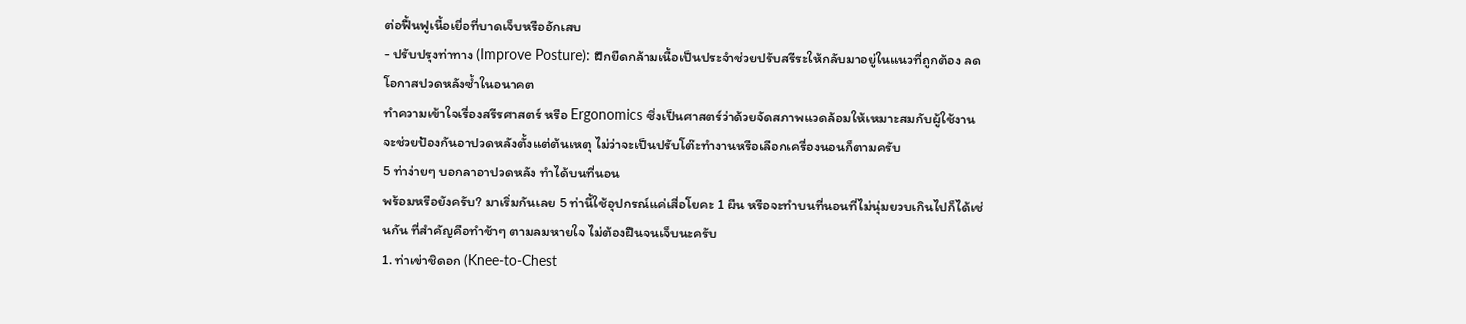ต่อฟื้นฟูเนื้อเยื่อที่บาดเจ็บหรืออักเสบ
- ปรับปรุงท่าทาง (Improve Posture): ฝึกยืดกล้ามเนื้อเป็นประจำช่วยปรับสรีระให้กลับมาอยู่ในแนวที่ถูกต้อง ลดโอกาสปวดหลังซ้ำในอนาคต
ทำความเข้าใจเรื่องสรีรศาสตร์ หรือ Ergonomics ซึ่งเป็นศาสตร์ว่าด้วยจัดสภาพแวดล้อมให้เหมาะสมกับผู้ใช้งาน จะช่วยป้องกันอาปวดหลังตั้งแต่ต้นเหตุ ไม่ว่าจะเป็นปรับโต๊ะทำงานหรือเลือกเครื่องนอนก็ตามครับ
5 ท่าง่ายๆ บอกลาอาปวดหลัง ทำได้บนที่นอน
พร้อมหรือยังครับ? มาเริ่มกันเลย 5 ท่านี้ใช้อุปกรณ์แค่เสื่อโยคะ 1 ผืน หรือจะทำบนที่นอนที่ไม่นุ่มยวบเกินไปก็ได้เช่นกัน ที่สำคัญคือทำช้าๆ ตามลมหายใจ ไม่ต้องฝืนจนเจ็บนะครับ
1. ท่าเข่าชิดอก (Knee-to-Chest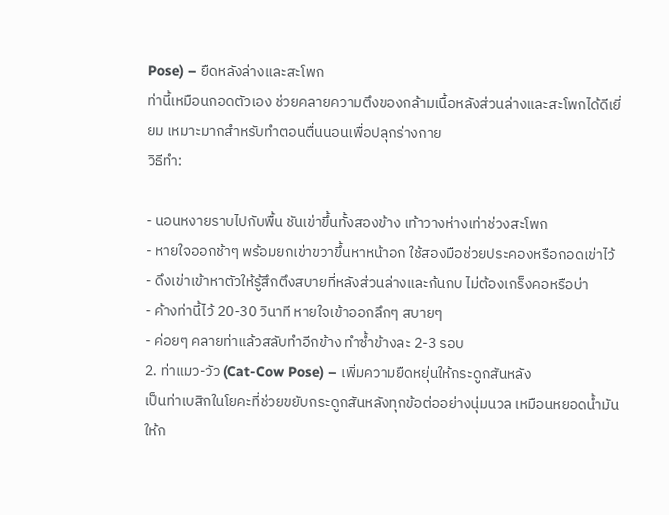Pose) – ยืดหลังล่างและสะโพก
ท่านี้เหมือนกอดตัวเอง ช่วยคลายความตึงของกล้ามเนื้อหลังส่วนล่างและสะโพกได้ดีเยี่ยม เหมาะมากสำหรับทำตอนตื่นนอนเพื่อปลุกร่างกาย
วิธีทำ:

- นอนหงายราบไปกับพื้น ชันเข่าขึ้นทั้งสองข้าง เท้าวางห่างเท่าช่วงสะโพก
- หายใจออกช้าๆ พร้อมยกเข่าขวาขึ้นหาหน้าอก ใช้สองมือช่วยประคองหรือกอดเข่าไว้
- ดึงเข่าเข้าหาตัวให้รู้สึกตึงสบายที่หลังส่วนล่างและก้นกบ ไม่ต้องเกร็งคอหรือบ่า
- ค้างท่านี้ไว้ 20-30 วินาที หายใจเข้าออกลึกๆ สบายๆ
- ค่อยๆ คลายท่าแล้วสลับทำอีกข้าง ทำซ้ำข้างละ 2-3 รอบ
2. ท่าแมว-วัว (Cat-Cow Pose) – เพิ่มความยืดหยุ่นให้กระดูกสันหลัง
เป็นท่าเบสิกในโยคะที่ช่วยขยับกระดูกสันหลังทุกข้อต่ออย่างนุ่มนวล เหมือนหยอดน้ำมันให้ก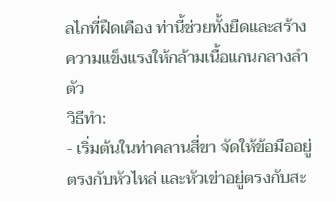ลไกที่ฝืดเคือง ท่านี้ช่วยทั้งยืดและสร้างความแข็งแรงให้กล้ามเนื้อแกนกลางลำตัว
วิธีทำ:
- เริ่มต้นในท่าคลานสี่ขา จัดให้ข้อมืออยู่ตรงกับหัวไหล่ และหัวเข่าอยู่ตรงกับสะ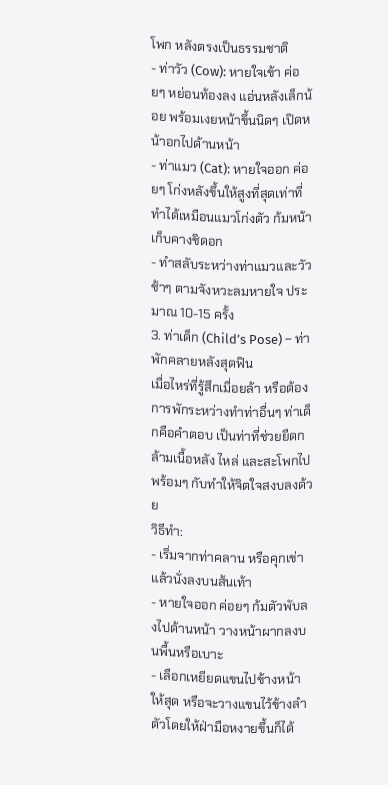โพก หลังตรงเป็นธรรมชาติ
- ท่าวัว (Cow): หายใจเข้า ค่อยๆ หย่อนท้องลง แอ่นหลังเล็กน้อย พร้อมเงยหน้าขึ้นนิดๆ เปิดหน้าอกไปด้านหน้า
- ท่าแมว (Cat): หายใจออก ค่อยๆ โก่งหลังขึ้นให้สูงที่สุดเท่าที่ทำได้เหมือนแมวโก่งตัว ก้มหน้าเก็บคางชิดอก
- ทำสลับระหว่างท่าแมวและวัวช้าๆ ตามจังหวะลมหายใจ ประมาณ 10-15 ครั้ง
3. ท่าเด็ก (Child’s Pose) – ท่าพักคลายหลังสุดฟิน
เมื่อไหร่ที่รู้สึกเมื่อยล้า หรือต้องการพักระหว่างทำท่าอื่นๆ ท่าเด็กคือคำตอบ เป็นท่าที่ช่วยยืดกล้ามเนื้อหลัง ไหล่ และสะโพกไปพร้อมๆ กับทำให้จิตใจสงบลงด้วย
วิธีทำ:
- เริ่มจากท่าคลาน หรือคุกเข่าแล้วนั่งลงบนส้นเท้า
- หายใจออก ค่อยๆ ก้มตัวพับลงไปด้านหน้า วางหน้าผากลงบนพื้นหรือเบาะ
- เลือกเหยียดแขนไปข้างหน้าให้สุด หรือจะวางแขนไว้ข้างลำตัวโดยให้ฝ่ามือหงายขึ้นก็ได้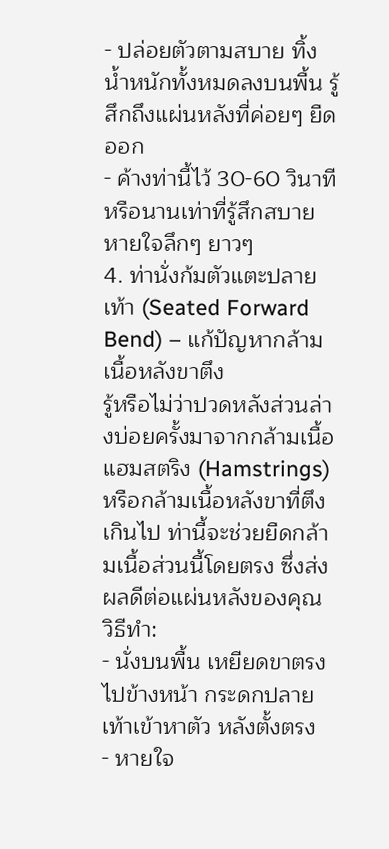- ปล่อยตัวตามสบาย ทิ้งน้ำหนักทั้งหมดลงบนพื้น รู้สึกถึงแผ่นหลังที่ค่อยๆ ยืดออก
- ค้างท่านี้ไว้ 30-60 วินาที หรือนานเท่าที่รู้สึกสบาย หายใจลึกๆ ยาวๆ
4. ท่านั่งก้มตัวแตะปลายเท้า (Seated Forward Bend) – แก้ปัญหากล้ามเนื้อหลังขาตึง
รู้หรือไม่ว่าปวดหลังส่วนล่างบ่อยครั้งมาจากกล้ามเนื้อแฮมสตริง (Hamstrings) หรือกล้ามเนื้อหลังขาที่ตึงเกินไป ท่านี้จะช่วยยืดกล้ามเนื้อส่วนนี้โดยตรง ซึ่งส่งผลดีต่อแผ่นหลังของคุณ
วิธีทำ:
- นั่งบนพื้น เหยียดขาตรงไปข้างหน้า กระดกปลายเท้าเข้าหาตัว หลังตั้งตรง
- หายใจ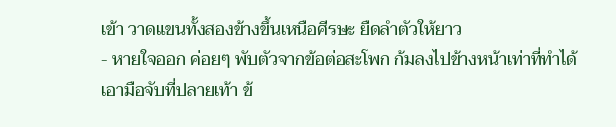เข้า วาดแขนทั้งสองข้างขึ้นเหนือศีรษะ ยืดลำตัวให้ยาว
- หายใจออก ค่อยๆ พับตัวจากข้อต่อสะโพก ก้มลงไปข้างหน้าเท่าที่ทำได้ เอามือจับที่ปลายเท้า ข้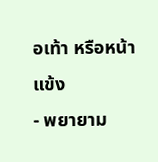อเท้า หรือหน้าแข้ง
- พยายาม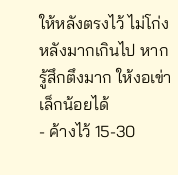ให้หลังตรงไว้ ไม่โก่งหลังมากเกินไป หากรู้สึกตึงมาก ให้งอเข่าเล็กน้อยได้
- ค้างไว้ 15-30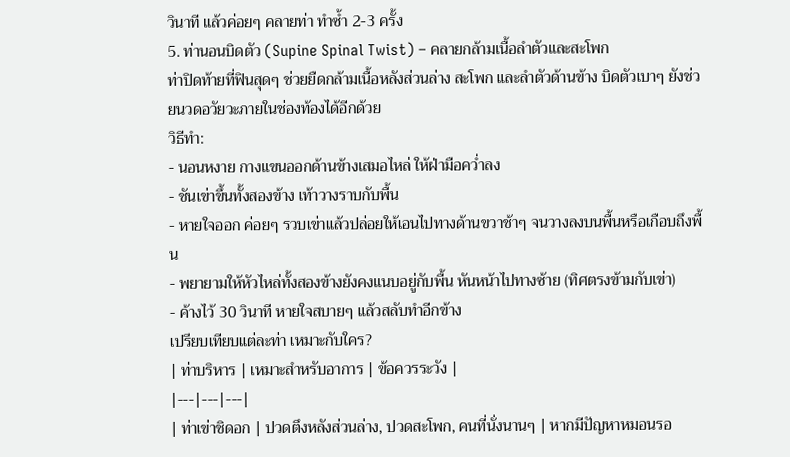วินาที แล้วค่อยๆ คลายท่า ทำซ้ำ 2-3 ครั้ง
5. ท่านอนบิดตัว (Supine Spinal Twist) – คลายกล้ามเนื้อลำตัวและสะโพก
ท่าปิดท้ายที่ฟินสุดๆ ช่วยยืดกล้ามเนื้อหลังส่วนล่าง สะโพก และลำตัวด้านข้าง บิดตัวเบาๆ ยังช่วยนวดอวัยวะภายในช่องท้องได้อีกด้วย
วิธีทำ:
- นอนหงาย กางแขนออกด้านข้างเสมอไหล่ ให้ฝ่ามือคว่ำลง
- ชันเข่าขึ้นทั้งสองข้าง เท้าวางราบกับพื้น
- หายใจออก ค่อยๆ รวบเข่าแล้วปล่อยให้เอนไปทางด้านขวาช้าๆ จนวางลงบนพื้นหรือเกือบถึงพื้น
- พยายามให้หัวไหล่ทั้งสองข้างยังคงแนบอยู่กับพื้น หันหน้าไปทางซ้าย (ทิศตรงข้ามกับเข่า)
- ค้างไว้ 30 วินาที หายใจสบายๆ แล้วสลับทำอีกข้าง
เปรียบเทียบแต่ละท่า เหมาะกับใคร?
| ท่าบริหาร | เหมาะสำหรับอาการ | ข้อควรระวัง |
|---|---|---|
| ท่าเข่าชิดอก | ปวดตึงหลังส่วนล่าง, ปวดสะโพก, คนที่นั่งนานๆ | หากมีปัญหาหมอนรอ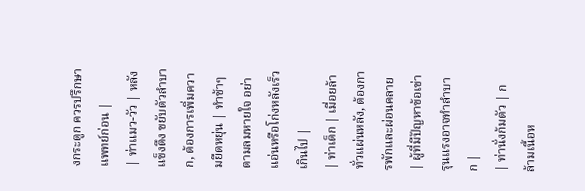งกระดูก ควรปรึกษาแพทย์ก่อน |
| ท่าแมว-วัว | หลังแข็งตึง ขยับตัวลำบาก, ต้องการเพิ่มความยืดหยุ่น | ทำช้าๆ ตามลมหายใจ อย่าแอ่นหรือโก่งหลังเร็วเกินไป |
| ท่าเด็ก | เมื่อยล้าทั่วแผ่นหลัง, ต้องการพักและผ่อนคลาย | ผู้ที่มีปัญหาข้อเข่ารุนแรงอาจทำลำบาก |
| ท่านั่งก้มตัว | กล้ามเนื้อห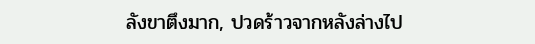ลังขาตึงมาก, ปวดร้าวจากหลังล่างไป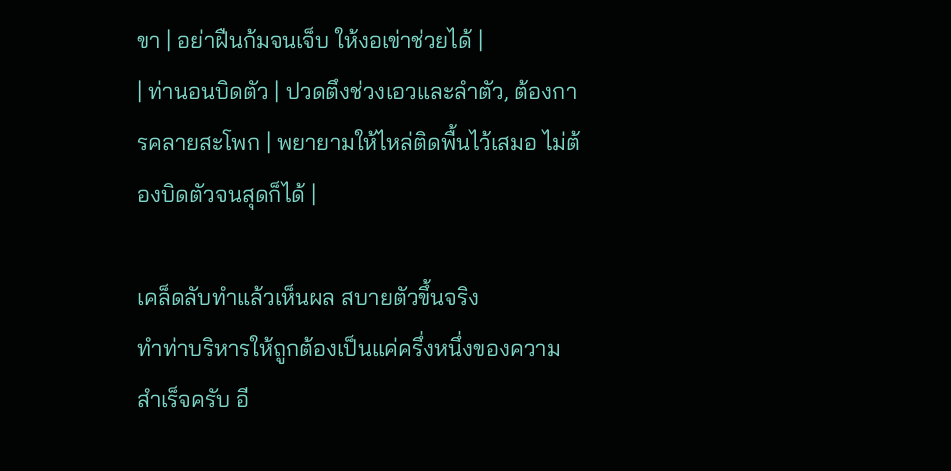ขา | อย่าฝืนก้มจนเจ็บ ให้งอเข่าช่วยได้ |
| ท่านอนบิดตัว | ปวดตึงช่วงเอวและลำตัว, ต้องการคลายสะโพก | พยายามให้ไหล่ติดพื้นไว้เสมอ ไม่ต้องบิดตัวจนสุดก็ได้ |

เคล็ดลับทำแล้วเห็นผล สบายตัวขึ้นจริง
ทำท่าบริหารให้ถูกต้องเป็นแค่ครึ่งหนึ่งของความสำเร็จครับ อี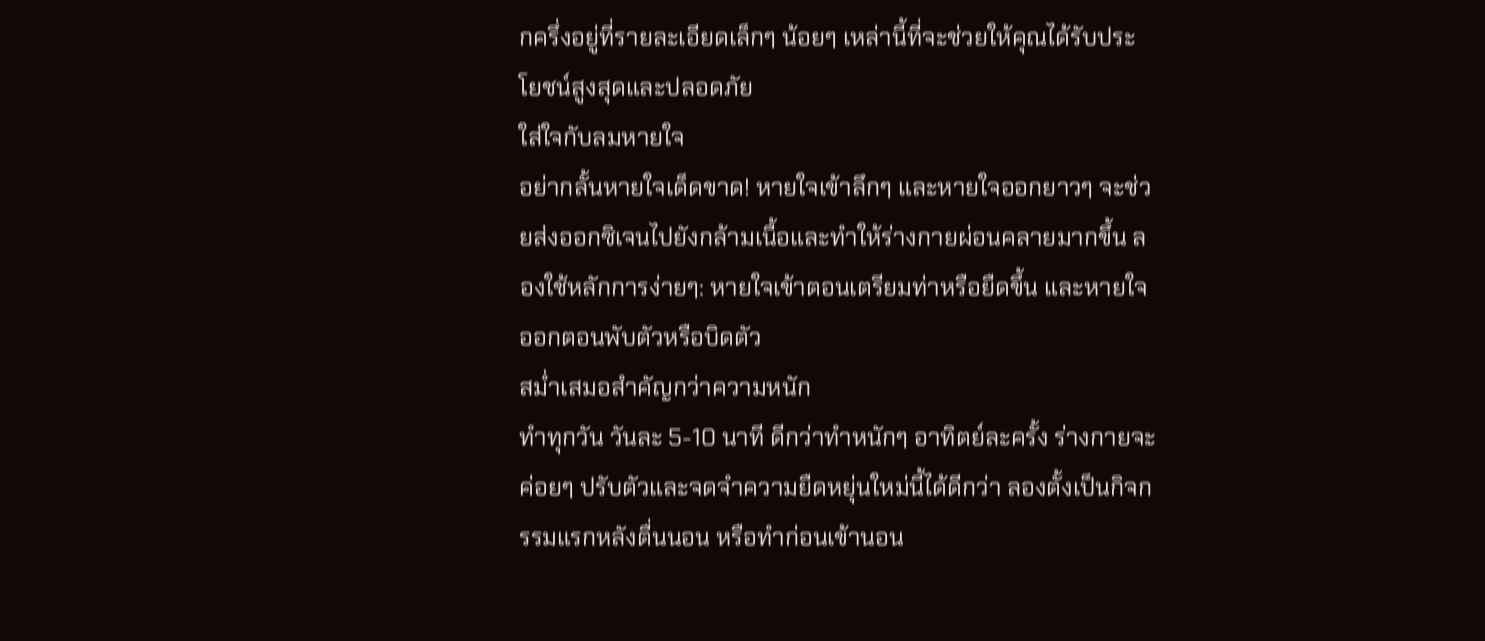กครึ่งอยู่ที่รายละเอียดเล็กๆ น้อยๆ เหล่านี้ที่จะช่วยให้คุณได้รับประโยชน์สูงสุดและปลอดภัย
ใส่ใจกับลมหายใจ
อย่ากลั้นหายใจเด็ดขาด! หายใจเข้าลึกๆ และหายใจออกยาวๆ จะช่วยส่งออกซิเจนไปยังกล้ามเนื้อและทำให้ร่างกายผ่อนคลายมากขึ้น ลองใช้หลักการง่ายๆ: หายใจเข้าตอนเตรียมท่าหรือยืดขึ้น และหายใจออกตอนพับตัวหรือบิดตัว
สม่ำเสมอสำคัญกว่าความหนัก
ทำทุกวัน วันละ 5-10 นาที ดีกว่าทำหนักๆ อาทิตย์ละครั้ง ร่างกายจะค่อยๆ ปรับตัวและจดจำความยืดหยุ่นใหม่นี้ได้ดีกว่า ลองตั้งเป็นกิจกรรมแรกหลังตื่นนอน หรือทำก่อนเข้านอน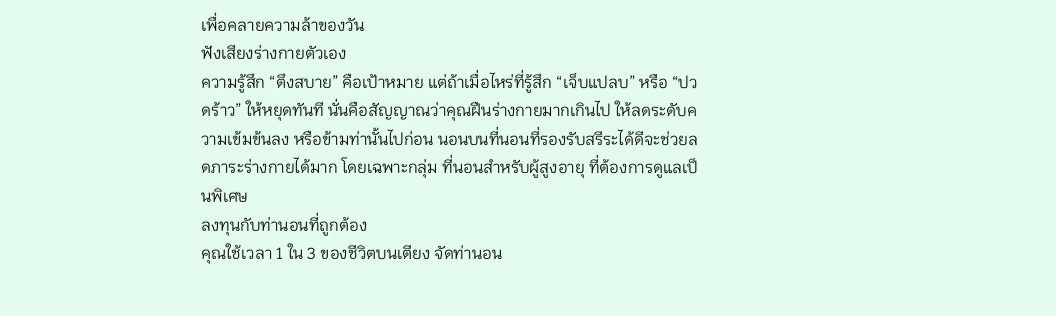เพื่อคลายความล้าของวัน
ฟังเสียงร่างกายตัวเอง
ความรู้สึก “ตึงสบาย” คือเป้าหมาย แต่ถ้าเมื่อไหร่ที่รู้สึก “เจ็บแปลบ” หรือ “ปวดร้าว” ให้หยุดทันที นั่นคือสัญญาณว่าคุณฝืนร่างกายมากเกินไป ให้ลดระดับความเข้มข้นลง หรือข้ามท่านั้นไปก่อน นอนบนที่นอนที่รองรับสรีระได้ดีจะช่วยลดภาระร่างกายได้มาก โดยเฉพาะกลุ่ม ที่นอนสำหรับผู้สูงอายุ ที่ต้องการดูแลเป็นพิเศษ
ลงทุนกับท่านอนที่ถูกต้อง
คุณใช้เวลา 1 ใน 3 ของชีวิตบนเตียง จัดท่านอน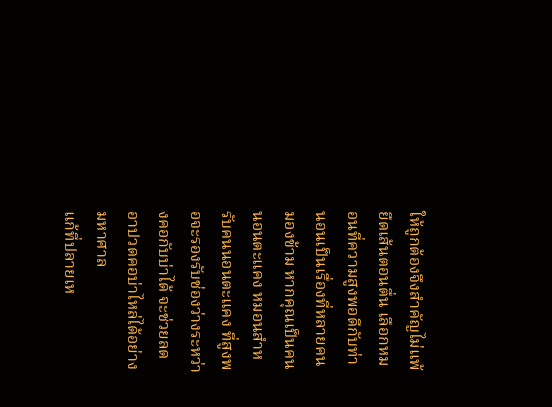ให้ถูกต้องจึงสำคัญไม่แพ้ยืดเส้นตอนตื่น เลือกหมอนที่ความสูงพอดีกับท่านอนเป็นเรื่องที่หลายคนมองข้าม หากคุณเป็นคนนอนตะแคง หมอนสำหรับคนนอนตะแคง ที่สูงพอจะรองรับช่องว่างระหว่างคอกับบ่าได้ จะช่วยลดอาปวดคอบ่าไหล่ได้อย่างมหาศาล
แก้ที่ปลายเห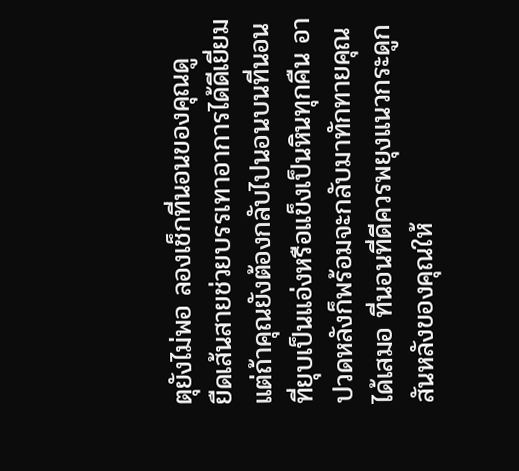ตุยังไม่พอ ลองเช็กที่นอนของคุณดู
ยืดเส้นสายช่วยบรรเทาอาการได้ดีเยี่ยม แต่ถ้าคุณยังต้องกลับไปนอนบนที่นอนที่ยุบเป็นแอ่งหรือแข็งเป็นหินทุกคืน อาปวดหลังก็พร้อมจะกลับมาทักทายคุณได้เสมอ ที่นอนที่ดีควรพยุงแนวกระดูกสันหลังของคุณให้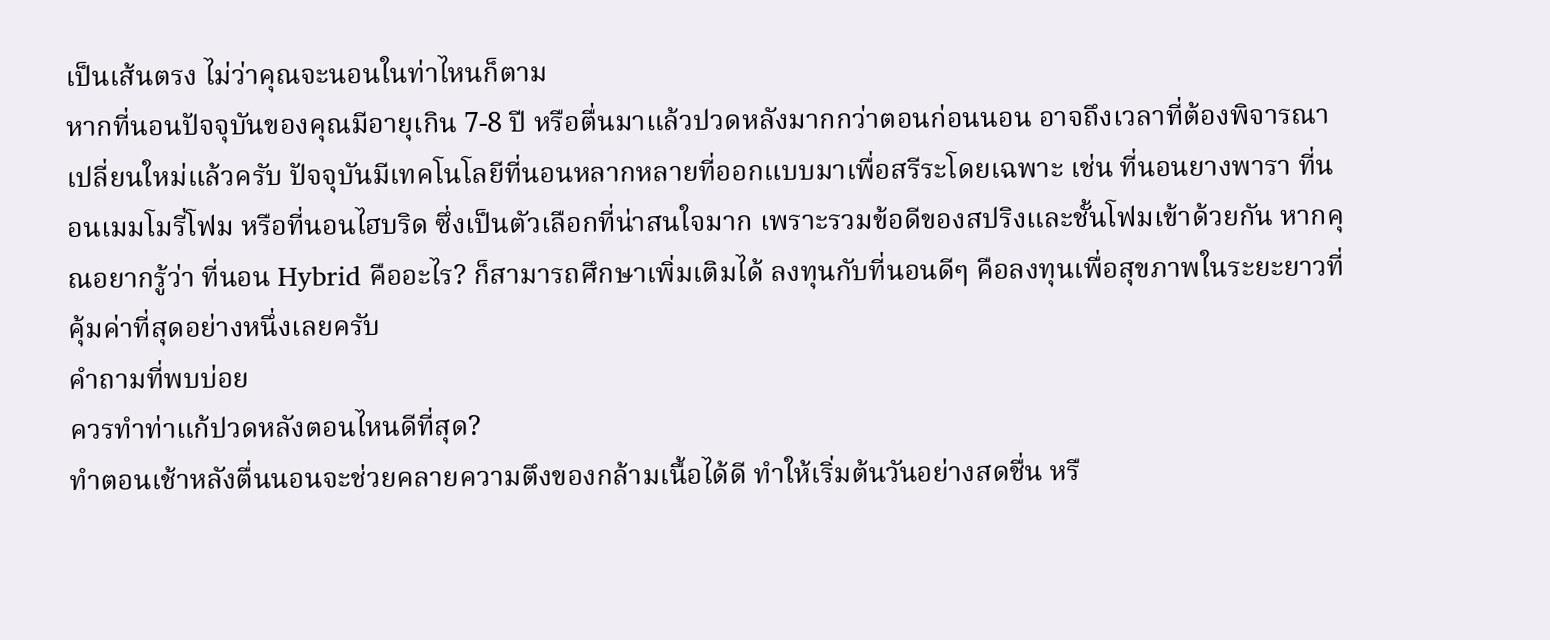เป็นเส้นตรง ไม่ว่าคุณจะนอนในท่าไหนก็ตาม
หากที่นอนปัจจุบันของคุณมีอายุเกิน 7-8 ปี หรือตื่นมาแล้วปวดหลังมากกว่าตอนก่อนนอน อาจถึงเวลาที่ต้องพิจารณาเปลี่ยนใหม่แล้วครับ ปัจจุบันมีเทคโนโลยีที่นอนหลากหลายที่ออกแบบมาเพื่อสรีระโดยเฉพาะ เช่น ที่นอนยางพารา ที่นอนเมมโมรี่โฟม หรือที่นอนไฮบริด ซึ่งเป็นตัวเลือกที่น่าสนใจมาก เพราะรวมข้อดีของสปริงและชั้นโฟมเข้าด้วยกัน หากคุณอยากรู้ว่า ที่นอน Hybrid คืออะไร? ก็สามารถศึกษาเพิ่มเติมได้ ลงทุนกับที่นอนดีๆ คือลงทุนเพื่อสุขภาพในระยะยาวที่คุ้มค่าที่สุดอย่างหนึ่งเลยครับ
คำถามที่พบบ่อย
ควรทำท่าแก้ปวดหลังตอนไหนดีที่สุด?
ทำตอนเช้าหลังตื่นนอนจะช่วยคลายความตึงของกล้ามเนื้อได้ดี ทำให้เริ่มต้นวันอย่างสดชื่น หรื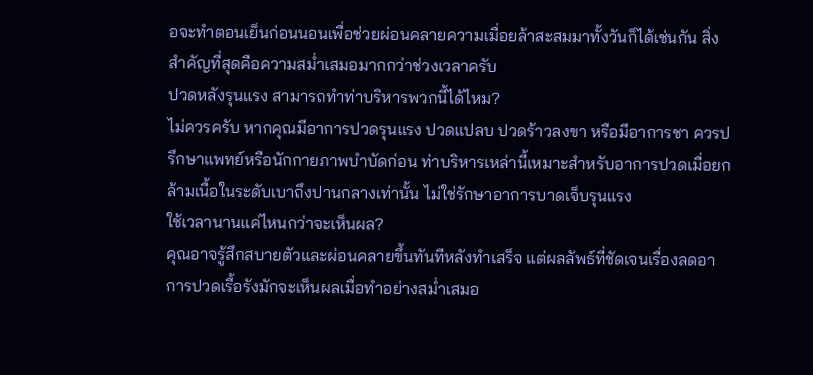อจะทำตอนเย็นก่อนนอนเพื่อช่วยผ่อนคลายความเมื่อยล้าสะสมมาทั้งวันก็ได้เช่นกัน สิ่งสำคัญที่สุดคือความสม่ำเสมอมากกว่าช่วงเวลาครับ
ปวดหลังรุนแรง สามารถทำท่าบริหารพวกนี้ได้ไหม?
ไม่ควรครับ หากคุณมีอาการปวดรุนแรง ปวดแปลบ ปวดร้าวลงขา หรือมีอาการชา ควรปรึกษาแพทย์หรือนักกายภาพบำบัดก่อน ท่าบริหารเหล่านี้เหมาะสำหรับอาการปวดเมื่อยกล้ามเนื้อในระดับเบาถึงปานกลางเท่านั้น ไม่ใช่รักษาอาการบาดเจ็บรุนแรง
ใช้เวลานานแค่ไหนกว่าจะเห็นผล?
คุณอาจรู้สึกสบายตัวและผ่อนคลายขึ้นทันทีหลังทำเสร็จ แต่ผลลัพธ์ที่ชัดเจนเรื่องลดอาการปวดเรื้อรังมักจะเห็นผลเมื่อทำอย่างสม่ำเสมอ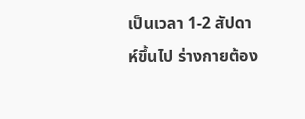เป็นเวลา 1-2 สัปดาห์ขึ้นไป ร่างกายต้อง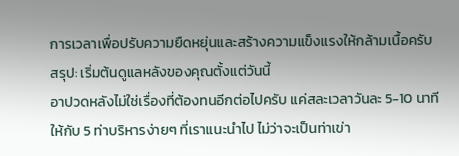การเวลาเพื่อปรับความยืดหยุ่นและสร้างความแข็งแรงให้กล้ามเนื้อครับ
สรุป: เริ่มต้นดูแลหลังของคุณตั้งแต่วันนี้
อาปวดหลังไม่ใช่เรื่องที่ต้องทนอีกต่อไปครับ แค่สละเวลาวันละ 5-10 นาทีให้กับ 5 ท่าบริหารง่ายๆ ที่เราแนะนำไป ไม่ว่าจะเป็นท่าเข่า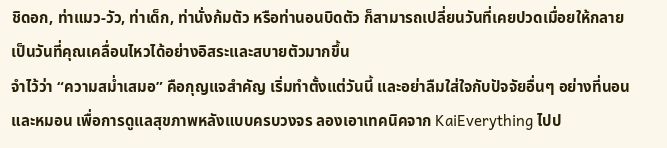ชิดอก, ท่าแมว-วัว, ท่าเด็ก, ท่านั่งก้มตัว หรือท่านอนบิดตัว ก็สามารถเปลี่ยนวันที่เคยปวดเมื่อยให้กลายเป็นวันที่คุณเคลื่อนไหวได้อย่างอิสระและสบายตัวมากขึ้น
จำไว้ว่า “ความสม่ำเสมอ” คือกุญแจสำคัญ เริ่มทำตั้งแต่วันนี้ และอย่าลืมใส่ใจกับปัจจัยอื่นๆ อย่างที่นอนและหมอน เพื่อการดูแลสุขภาพหลังแบบครบวงจร ลองเอาเทคนิคจาก KaiEverything ไปป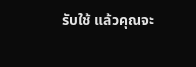รับใช้ แล้วคุณจะ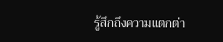รู้สึกถึงความแตกต่า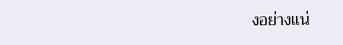งอย่างแน่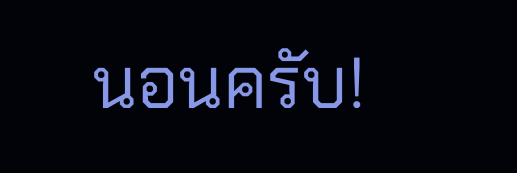นอนครับ!